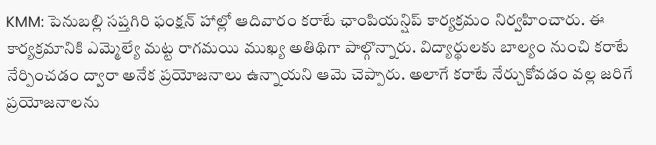KMM: పెనుబల్లి సప్తగిరి ఫంక్షన్ హాల్లో ఆదివారం కరాటే ఛాంపియన్షిప్ కార్యక్రమం నిర్వహించారు. ఈ కార్యక్రమానికి ఎమ్మెల్యే మట్ట రాగమయి ముఖ్య అతిథిగా పాల్గొన్నారు. విద్యార్థులకు బాల్యం నుంచి కరాటే నేర్పించడం ద్వారా అనేక ప్రయోజనాలు ఉన్నాయని ఆమె చెప్పారు. అలాగే కరాటే నేర్చుకోవడం వల్ల జరిగే ప్రయోజనాలను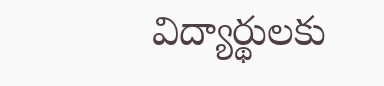విద్యార్థులకు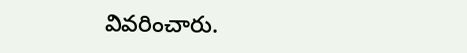వివరించారు.